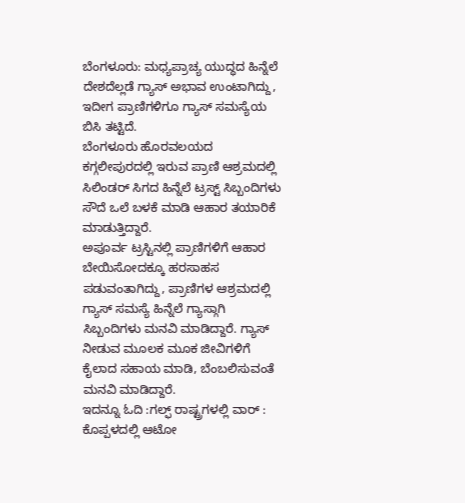ಬೆಂಗಳೂರು: ಮಧ್ಯಪ್ರಾಚ್ಯ ಯುದ್ಧದ ಹಿನ್ನೆಲೆ ದೇಶದೆಲ್ಲಡೆ ಗ್ಯಾಸ್ ಅಭಾವ ಉಂಟಾಗಿದ್ದು, ಇದೀಗ ಪ್ರಾಣಿಗಳಿಗೂ ಗ್ಯಾಸ್ ಸಮಸ್ಯೆಯ ಬಿಸಿ ತಟ್ಟಿದೆ.
ಬೆಂಗಳೂರು ಹೊರವಲಯದ ಕಗ್ಗಲೀಪುರದಲ್ಲಿ ಇರುವ ಪ್ರಾಣಿ ಆಶ್ರಮದಲ್ಲಿ ಸಿಲಿಂಡರ್ ಸಿಗದ ಹಿನ್ನೆಲೆ ಟ್ರಸ್ಟ್ ಸಿಬ್ಬಂದಿಗಳು ಸೌದೆ ಒಲೆ ಬಳಕೆ ಮಾಡಿ ಆಹಾರ ತಯಾರಿಕೆ ಮಾಡುತ್ತಿದ್ದಾರೆ.
ಅಪೂರ್ವ ಟ್ರಸ್ಟಿನಲ್ಲಿ ಪ್ರಾಣಿಗಳಿಗೆ ಆಹಾರ ಬೇಯಿಸೋದಕ್ಕೂ ಹರಸಾಹಸ ಪಡುವಂತಾಗಿದ್ದು, ಪ್ರಾಣಿಗಳ ಆಶ್ರಮದಲ್ಲಿ ಗ್ಯಾಸ್ ಸಮಸ್ಯೆ ಹಿನ್ನೆಲೆ ಗ್ಯಾಸ್ಗಾಗಿ ಸಿಬ್ಬಂದಿಗಳು ಮನವಿ ಮಾಡಿದ್ದಾರೆ. ಗ್ಯಾಸ್ ನೀಡುವ ಮೂಲಕ ಮೂಕ ಜೀವಿಗಳಿಗೆ ಕೈಲಾದ ಸಹಾಯ ಮಾಡಿ, ಬೆಂಬಲಿಸುವಂತೆ ಮನವಿ ಮಾಡಿದ್ದಾರೆ.
ಇದನ್ನೂ ಓದಿ :ಗಲ್ಫ್ ರಾಷ್ಟ್ರಗಳಲ್ಲಿ ವಾರ್ : ಕೊಪ್ಪಳದಲ್ಲಿ ಆಟೋ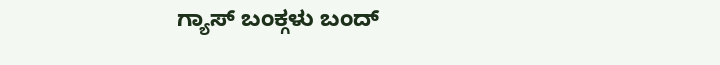ಗ್ಯಾಸ್ ಬಂಕ್ಗಳು ಬಂದ್